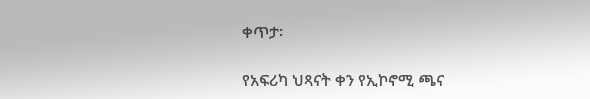ቀጥታ፡

የአፍሪካ ህጻናት ቀን የኢኮኖሚ ጫና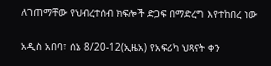ለገጠማቸው የህብረተሰብ ክፍሎች ድጋፍ በማድረግ እየተከበረ ነው

አዲስ አበባ፣ ሰኔ 8/20-12(ኢዜአ) የአፍሪካ ህጻናት ቀን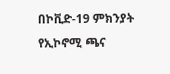በኮቪድ-19 ምክንያት የኢኮኖሚ ጫና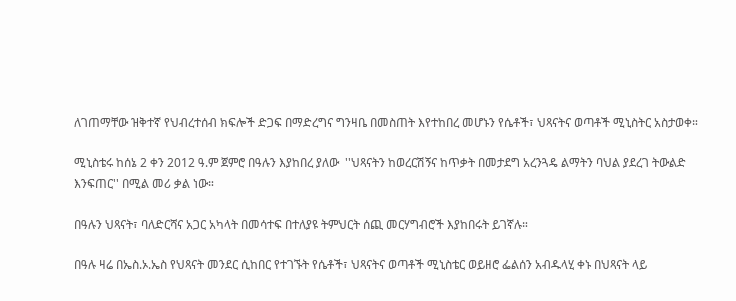ለገጠማቸው ዝቅተኛ የህብረተሰብ ክፍሎች ድጋፍ በማድረግና ግንዛቤ በመስጠት እየተከበረ መሆኑን የሴቶች፣ ህጻናትና ወጣቶች ሚኒስትር አስታወቀ።

ሚኒስቴሩ ከሰኔ 2 ቀን 2012 ዓ.ም ጀምሮ በዓሉን እያከበረ ያለው  ''ህጻናትን ከወረርሽኝና ከጥቃት በመታደግ አረንጓዴ ልማትን ባህል ያደረገ ትውልድ እንፍጠር'' በሚል መሪ ቃል ነው።

በዓሉን ህጻናት፣ ባለድርሻና አጋር አካላት በመሳተፍ በተለያዩ ትምህርት ሰጪ መርሃግብሮች እያከበሩት ይገኛሉ።

በዓሉ ዛሬ በኤስ.ኦ.ኤስ የህጻናት መንደር ሲከበር የተገኙት የሴቶች፣ ህጻናትና ወጣቶች ሚኒስቴር ወይዘሮ ፌልሰን አብዱላሂ ቀኑ በህጻናት ላይ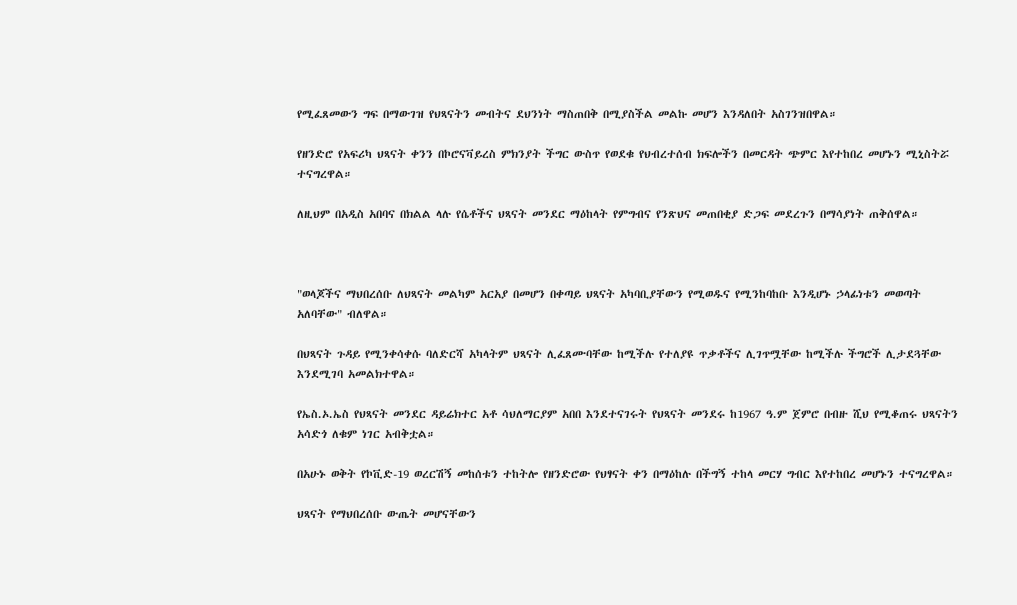የሚፈጸመውን ግፍ በማውገዝ የህጻናትን መብትና ደህንነት ማስጠበቅ በሚያስችል መልኩ መሆን እንዳለበት አስገንዝበዋል።

የዘንድሮ የአፍሪካ ህጻናት ቀንን በኮሮናቫይረስ ምክንያት ችግር ውስጥ የወደቁ የህብረተሰብ ክፍሎችን በመርዳት ጭምር እየተከበረ መሆኑን ሚኒስትሯ ተናግረዋል።

ለዚህም በአዲስ አበባና በክልል ላሉ የሴቶችና ህጻናት መንደር ማዕከላት የምግብና የንጽህና መጠበቂያ ድጋፍ መደረጉን በማሳያነት ጠቅሰዋል።



"ወላጆችና ማህበረሰቡ ለህጻናት መልካም አርአያ በመሆን በቀጣይ ህጻናት አካባቢያቸውን የሚወዱና የሚንከባከቡ እንዲሆኑ ኃላፊነቱን መወጣት አለባቸው" ብለዋል።

በህጻናት ጉዳይ የሚንቀሳቀሱ ባለድርሻ አካላትም ህጻናት ሊፈጸሙባቸው ከሚችሉ የተለያዩ ጥቃቶችና ሊገጥሟቸው ከሚችሉ ችግሮች ሊታደጓቸው እንደሚገባ አመልክተዋል።

የኤስ.ኦ.ኤስ የህጻናት መንደር ዳይሬክተር አቶ ሳህለማርያም አበበ እንደተናገሩት የህጻናት መንደሩ ከ1967 ዓ.ም ጀምሮ በብዙ ሺህ የሚቆጠሩ ህጻናትን አሳድጎ ለቁም ነገር አብቅቷል።

በአሁኑ ወቅት የኮቪድ-19 ወረርሽኝ መከሰቱን ተከትሎ የዘንድሮው የህፃናት ቀን በማዕከሉ በችግኝ ተከላ መርሃ ግብር እየተከበረ መሆኑን ተናግረዋል።

ህጻናት የማህበረሰቡ ውጤት መሆናቸውን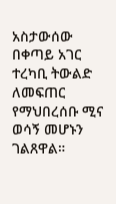አስታውሰው በቀጣይ አገር ተረካቢ ትውልድ ለመፍጠር የማህበረሰቡ ሚና ወሳኝ መሆኑን ገልጸዋል።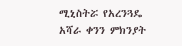ሚኒስትሯ የአረንጓዴ አሻራ ቀንን ምክንያት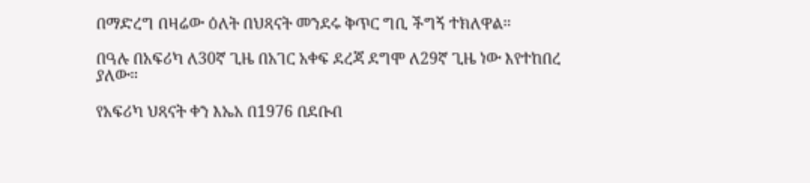በማድረግ በዛሬው ዕለት በህጻናት መንደሩ ቅጥር ግቢ ችግኝ ተክለዋል።

በዓሉ በአፍሪካ ለ30ኛ ጊዜ በአገር አቀፍ ደረጃ ደግሞ ለ29ኛ ጊዜ ነው እየተከበረ ያለው።

የአፍሪካ ህጻናት ቀን እኤአ በ1976 በደቡብ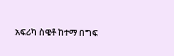አፍሪካ ስዌቶ ከተማ በግፍ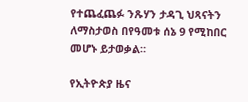የተጨፈጨፉ ንጹሃን ታዳጊ ህጻናትን ለማስታወስ በየዓመቱ ሰኔ 9 የሚከበር መሆኑ ይታወቃል።

የኢትዮጵያ ዜና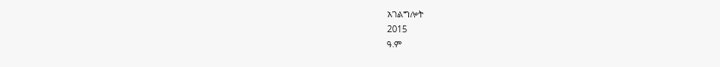አገልግሎት
2015
ዓ.ም